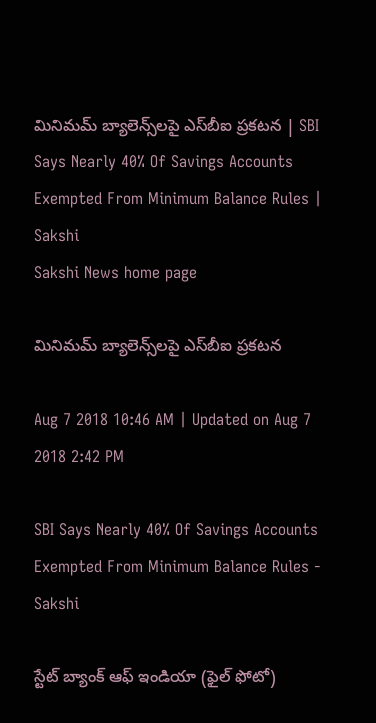మినిమమ్‌ బ్యాలెన్స్‌లపై ఎస్‌బీఐ ప్రకటన | SBI Says Nearly 40% Of Savings Accounts Exempted From Minimum Balance Rules | Sakshi
Sakshi News home page

మినిమమ్‌ బ్యాలెన్స్‌లపై ఎస్‌బీఐ ప్రకటన

Aug 7 2018 10:46 AM | Updated on Aug 7 2018 2:42 PM

SBI Says Nearly 40% Of Savings Accounts Exempted From Minimum Balance Rules - Sakshi

స్టేట్‌ బ్యాంక్‌ ఆఫ్‌ ఇండియా (ఫైల్‌ ఫోటో)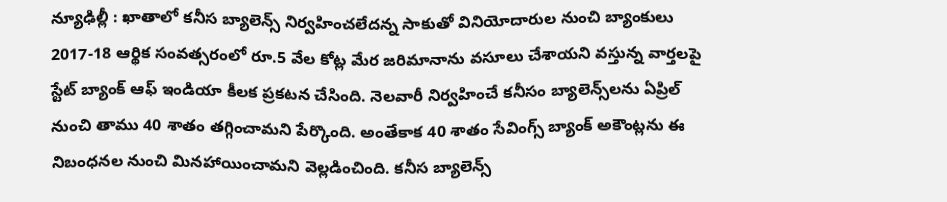న్యూఢిల్లీ : ఖాతాలో కనీస బ్యాలెన్స్‌ నిర్వహించలేదన్న సాకుతో వినియోదారుల నుంచి బ్యాంకులు 2017-18 ఆర్థిక సంవత్సరంలో రూ.5 వేల కోట్ల మేర జరిమానాను వసూలు చేశాయని వస్తున్న వార్తలపై స్టేట్‌ బ్యాంక్‌ ఆఫ్‌ ఇండియా కీలక ప్రకటన చేసింది. నెలవారీ నిర్వహించే కనీసం బ్యాలెన్స్‌లను ఏప్రిల్‌ నుంచి తాము 40 శాతం తగ్గించామని పేర్కొంది. అంతేకాక 40 శాతం సేవింగ్స్‌ బ్యాంక్‌ అకౌంట్లను ఈ నిబంధనల నుంచి మినహాయించామని వెల్లడించింది. కనీస బ్యాలెన్స్‌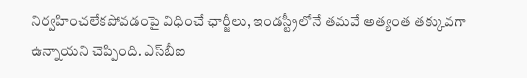నిర్వహించలేకపోవడంపై విధించే ఛార్జీలు, ఇండస్ట్రీలోనే తమవే అత్యంత తక్కువగా ఉన్నాయని చెప్పింది. ఎస్‌బీఐ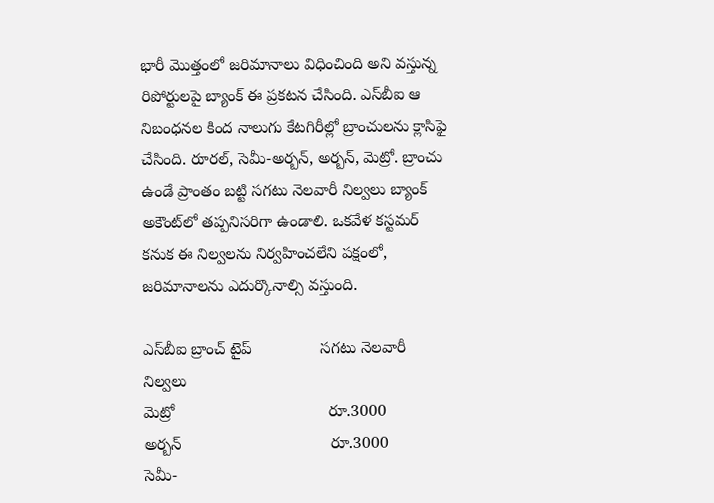భారీ మొత్తంలో జరిమానాలు విధించింది అని వస్తున్న రిపోర్టులపై బ్యాంక్‌ ఈ ప్రకటన చేసింది. ఎస్‌బీఐ ఆ నిబంధనల కింద నాలుగు కేటగిరీల్లో బ్రాంచులను క్లాసిఫై చేసింది. రూరల్‌, సెమీ-అర్బన్‌, అర్బన్‌, మెట్రో. బ్రాంచు ఉండే ప్రాంతం బట్టి సగటు నెలవారీ నిల్వలు బ్యాంక్‌ అకౌంట్‌లో తప్పనిసరిగా ఉండాలి. ఒకవేళ కస్టమర్‌ కనుక ఈ నిల్వలను నిర్వహించలేని పక్షంలో, జరిమానాలను ఎదుర్కొనాల్సి వస్తుంది.

ఎస్‌బీఐ బ్రాంచ్‌ టైప్‌               సగటు నెలవారీ నిల్వలు
మెట్రో                                  రూ.3000
అర్బన్‌                                 రూ.3000
సెమీ-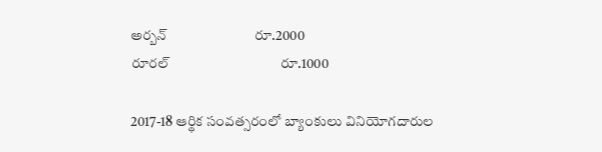అర్బన్‌                          రూ.2000
రూరల్‌                                 రూ.1000

2017-18 ఆర్థిక సంవత్సరంలో బ్యాంకులు వినియోగదారుల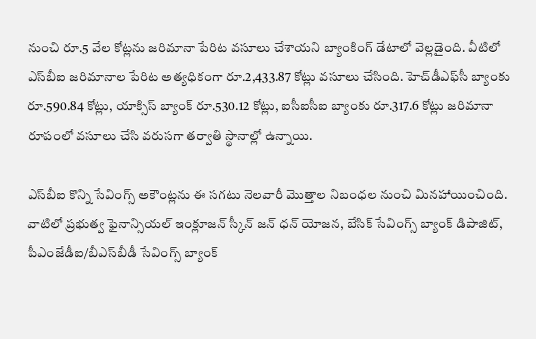నుంచి రూ.5 వేల కోట్లను జరిమానా పేరిట వసూలు చేశాయని బ్యాంకింగ్‌ డేటాలో వెల్లడైంది. వీటిలో ఎస్‌బీఐ జరిమానాల పేరిట అత్యధికంగా రూ.2,433.87 కోట్లు వసూలు చేసింది. హెచ్‌డీఎఫ్‌సీ బ్యాంకు రూ.590.84 కోట్లు, యాక్సిస్‌ బ్యాంక్‌ రూ.530.12 కోట్లు, ఐసీఐసీఐ బ్యాంకు రూ.317.6 కోట్లు జరిమానా రూపంలో వసూలు చేసి వరుసగా తర్వాతి స్థానాల్లో ఉన్నాయి.

ఎస్‌బీఐ కొన్ని సేవింగ్స్‌ అకౌంట్లను ఈ సగటు నెలవారీ మొత్తాల నిబంధల నుంచి మినహాయించింది. వాటిలో ప్రభుత్వ ఫైనాన్సియల్‌ ఇంక్లూజన్‌ స్కీన్‌ జన్‌ ధన్‌ యోజన, బేసిక్‌ సేవింగ్స్‌ బ్యాంక్‌ డిపాజిట్‌, పీఎంజేడీఐ/బీఎస్‌బీడీ సేవింగ్స్‌ బ్యాంక్‌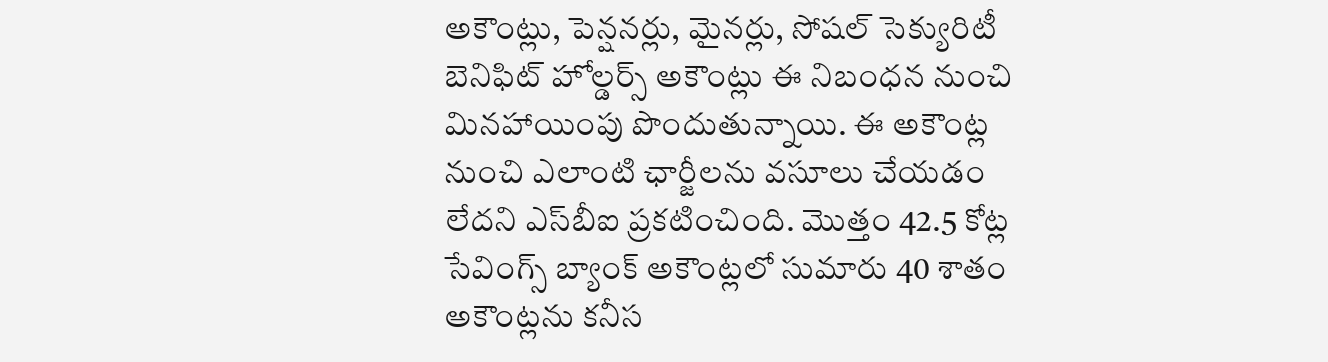అకౌంట్లు, పెన్షనర్లు, మైనర్లు, సోషల్‌ సెక్యురిటీ బెనిఫిట్‌ హోల్డర్స్‌ అకౌంట్లు ఈ నిబంధన నుంచి మినహాయింపు పొందుతున్నాయి. ఈ అకౌంట్ల నుంచి ఎలాంటి ఛార్జీలను వసూలు చేయడం లేదని ఎస్‌బీఐ ప్రకటించింది. మొత్తం 42.5 కోట్ల సేవింగ్స్‌ బ్యాంక్‌ అకౌంట్లలో సుమారు 40 శాతం అకౌంట్లను కనీస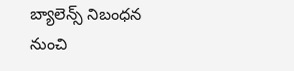బ్యాలెన్స్‌ నిబంధన నుంచి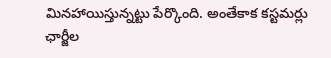మినహాయిస్తున్నట్టు పేర్కొంది. అంతేకాక కస్టమర్లు ఛార్జీల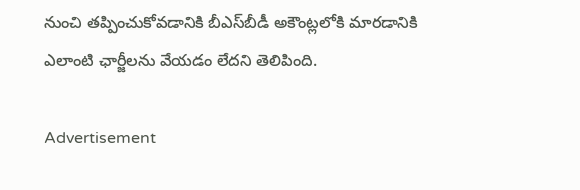నుంచి తప్పించుకోవడానికి బీఎస్‌బీడీ అకౌంట్లలోకి మారడానికి ఎలాంటి ఛార్జీలను వేయడం లేదని తెలిపింది.

Advertisement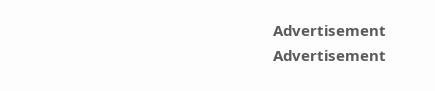Advertisement
Advertisement